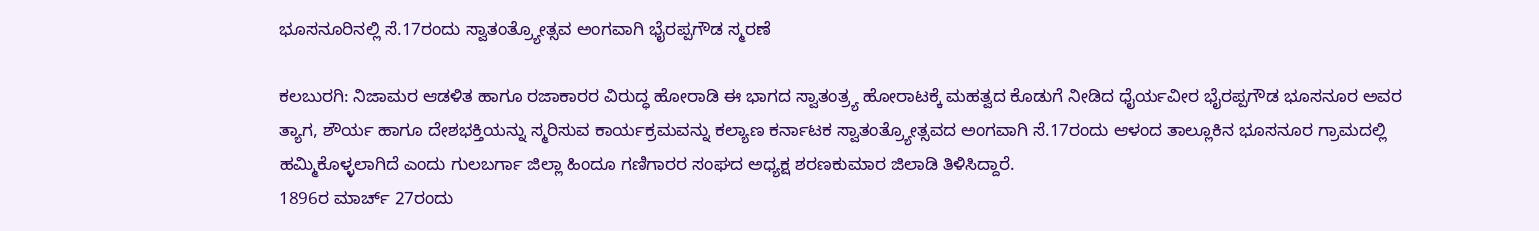ಭೂಸನೂರಿನಲ್ಲಿ ಸೆ.17ರಂದು ಸ್ವಾತಂತ್ರ್ಯೋತ್ಸವ ಅಂಗವಾಗಿ ಭೈರಪ್ಪಗೌಡ ಸ್ಮರಣೆ

ಕಲಬುರಗಿ: ನಿಜಾಮರ ಆಡಳಿತ ಹಾಗೂ ರಜಾಕಾರರ ವಿರುದ್ಧ ಹೋರಾಡಿ ಈ ಭಾಗದ ಸ್ವಾತಂತ್ರ್ಯ ಹೋರಾಟಕ್ಕೆ ಮಹತ್ವದ ಕೊಡುಗೆ ನೀಡಿದ ಧೈರ್ಯವೀರ ಭೈರಪ್ಪಗೌಡ ಭೂಸನೂರ ಅವರ ತ್ಯಾಗ, ಶೌರ್ಯ ಹಾಗೂ ದೇಶಭಕ್ತಿಯನ್ನು ಸ್ಮರಿಸುವ ಕಾರ್ಯಕ್ರಮವನ್ನು ಕಲ್ಯಾಣ ಕರ್ನಾಟಕ ಸ್ವಾತಂತ್ರ್ಯೋತ್ಸವದ ಅಂಗವಾಗಿ ಸೆ.17ರಂದು ಆಳಂದ ತಾಲ್ಲೂಕಿನ ಭೂಸನೂರ ಗ್ರಾಮದಲ್ಲಿ ಹಮ್ಮಿಕೊಳ್ಳಲಾಗಿದೆ ಎಂದು ಗುಲಬರ್ಗಾ ಜಿಲ್ಲಾ ಹಿಂದೂ ಗಣಿಗಾರರ ಸಂಘದ ಅಧ್ಯಕ್ಷ ಶರಣಕುಮಾರ ಜಿಲಾಡಿ ತಿಳಿಸಿದ್ದಾರೆ.
1896ರ ಮಾರ್ಚ್ 27ರಂದು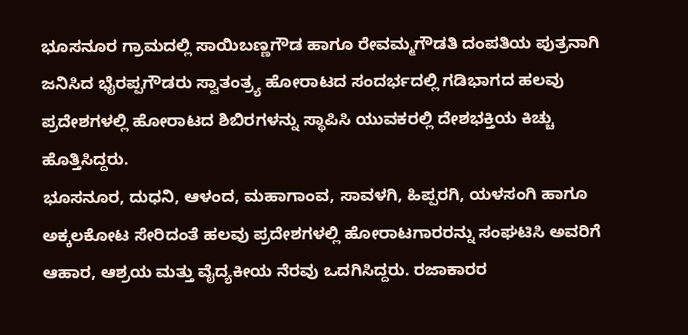ಭೂಸನೂರ ಗ್ರಾಮದಲ್ಲಿ ಸಾಯಿಬಣ್ಣಗೌಡ ಹಾಗೂ ರೇವಮ್ಮಗೌಡತಿ ದಂಪತಿಯ ಪುತ್ರನಾಗಿ ಜನಿಸಿದ ಭೈರಪ್ಪಗೌಡರು ಸ್ವಾತಂತ್ರ್ಯ ಹೋರಾಟದ ಸಂದರ್ಭದಲ್ಲಿ ಗಡಿಭಾಗದ ಹಲವು ಪ್ರದೇಶಗಳಲ್ಲಿ ಹೋರಾಟದ ಶಿಬಿರಗಳನ್ನು ಸ್ಥಾಪಿಸಿ ಯುವಕರಲ್ಲಿ ದೇಶಭಕ್ತಿಯ ಕಿಚ್ಚು ಹೊತ್ತಿಸಿದ್ದರು.
ಭೂಸನೂರ, ದುಧನಿ, ಆಳಂದ, ಮಹಾಗಾಂವ, ಸಾವಳಗಿ, ಹಿಪ್ಪರಗಿ, ಯಳಸಂಗಿ ಹಾಗೂ ಅಕ್ಕಲಕೋಟ ಸೇರಿದಂತೆ ಹಲವು ಪ್ರದೇಶಗಳಲ್ಲಿ ಹೋರಾಟಗಾರರನ್ನು ಸಂಘಟಿಸಿ ಅವರಿಗೆ ಆಹಾರ, ಆಶ್ರಯ ಮತ್ತು ವೈದ್ಯಕೀಯ ನೆರವು ಒದಗಿಸಿದ್ದರು. ರಜಾಕಾರರ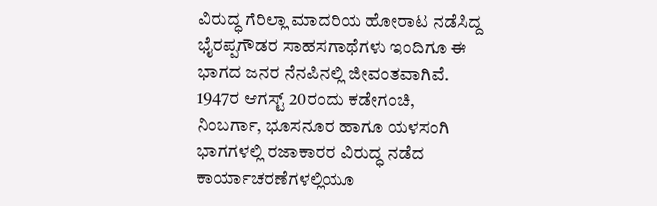ವಿರುದ್ಧ ಗೆರಿಲ್ಲಾ ಮಾದರಿಯ ಹೋರಾಟ ನಡೆಸಿದ್ದ ಭೈರಪ್ಪಗೌಡರ ಸಾಹಸಗಾಥೆಗಳು ಇಂದಿಗೂ ಈ ಭಾಗದ ಜನರ ನೆನಪಿನಲ್ಲಿ ಜೀವಂತವಾಗಿವೆ.
1947ರ ಆಗಸ್ಟ್ 20ರಂದು ಕಡೇಗಂಚಿ, ನಿಂಬರ್ಗಾ, ಭೂಸನೂರ ಹಾಗೂ ಯಳಸಂಗಿ ಭಾಗಗಳಲ್ಲಿ ರಜಾಕಾರರ ವಿರುದ್ಧ ನಡೆದ ಕಾರ್ಯಾಚರಣೆಗಳಲ್ಲಿಯೂ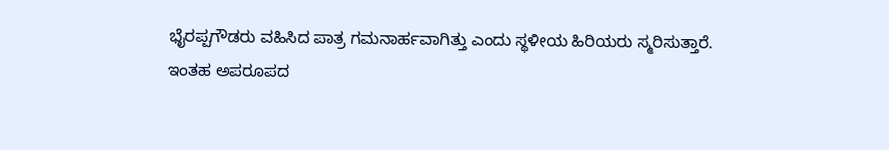ಭೈರಪ್ಪಗೌಡರು ವಹಿಸಿದ ಪಾತ್ರ ಗಮನಾರ್ಹವಾಗಿತ್ತು ಎಂದು ಸ್ಥಳೀಯ ಹಿರಿಯರು ಸ್ಮರಿಸುತ್ತಾರೆ.
ಇಂತಹ ಅಪರೂಪದ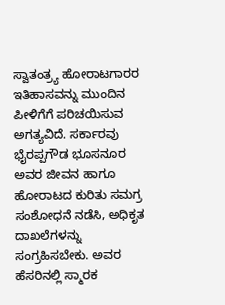ಸ್ವಾತಂತ್ರ್ಯ ಹೋರಾಟಗಾರರ ಇತಿಹಾಸವನ್ನು ಮುಂದಿನ ಪೀಳಿಗೆಗೆ ಪರಿಚಯಿಸುವ ಅಗತ್ಯವಿದೆ. ಸರ್ಕಾರವು ಭೈರಪ್ಪಗೌಡ ಭೂಸನೂರ ಅವರ ಜೀವನ ಹಾಗೂ ಹೋರಾಟದ ಕುರಿತು ಸಮಗ್ರ ಸಂಶೋಧನೆ ನಡೆಸಿ, ಅಧಿಕೃತ ದಾಖಲೆಗಳನ್ನು ಸಂಗ್ರಹಿಸಬೇಕು. ಅವರ ಹೆಸರಿನಲ್ಲಿ ಸ್ಮಾರಕ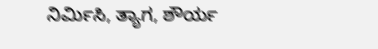ನಿರ್ಮಿಸಿ, ತ್ಯಾಗ, ಶೌರ್ಯ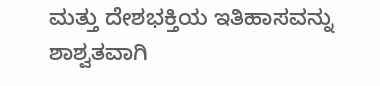ಮತ್ತು ದೇಶಭಕ್ತಿಯ ಇತಿಹಾಸವನ್ನು ಶಾಶ್ವತವಾಗಿ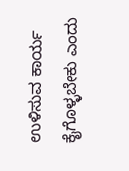ಉಳಿಸುವ ಕಾರ್ಯ ಕೈಗೊಳ್ಳಬೇಕು ಎಂದು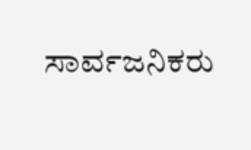ಸಾರ್ವಜನಿಕರು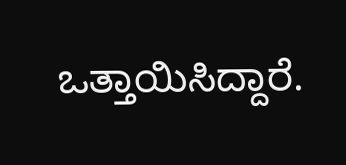ಒತ್ತಾಯಿಸಿದ್ದಾರೆ.